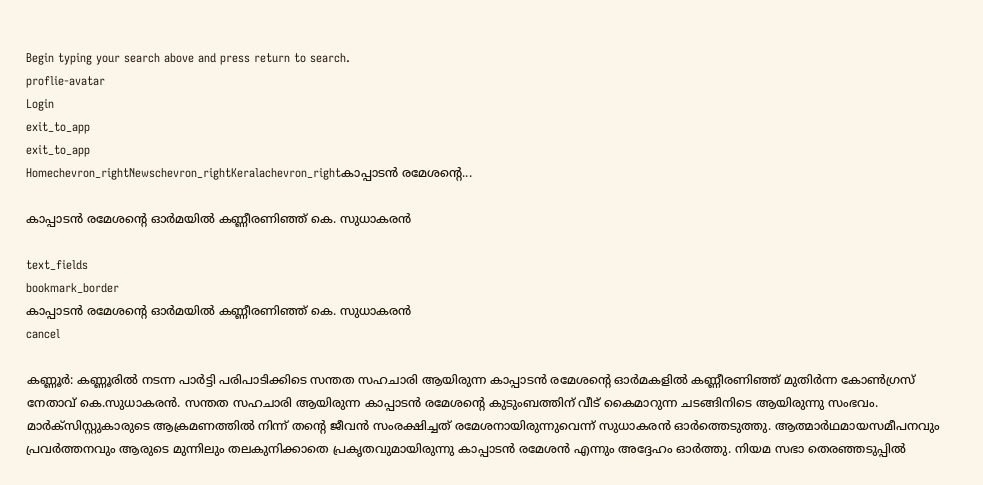Begin typing your search above and press return to search.
proflie-avatar
Login
exit_to_app
exit_to_app
Homechevron_rightNewschevron_rightKeralachevron_rightകാപ്പാടൻ രമേശന്‍റെ...

കാപ്പാടൻ രമേശന്‍റെ ഓർമയിൽ കണ്ണീരണിഞ്ഞ് കെ. സുധാകരൻ

text_fields
bookmark_border
കാപ്പാടൻ രമേശന്‍റെ ഓർമയിൽ കണ്ണീരണിഞ്ഞ് കെ. സുധാകരൻ
cancel

കണ്ണൂര്‍: കണ്ണൂരിൽ നടന്ന പാർട്ടി പരിപാടിക്കിടെ സന്തത സഹചാരി ആയിരുന്ന കാപ്പാടൻ രമേശന്‍റെ ഓർമകളിൽ കണ്ണീരണിഞ്ഞ് മുതിര്‍ന്ന കോണ്‍ഗ്രസ് നേതാവ് കെ.സുധാകരൻ. സന്തത സഹചാരി ആയിരുന്ന കാപ്പാടൻ രമേശന്‍റെ കുടുംബത്തിന് വീട് കൈമാറുന്ന ചടങ്ങിനിടെ ആയിരുന്നു സംഭവം. മാർക്സിസ്റ്റുകാരുടെ ആക്രമണത്തിൽ നിന്ന് തന്‍റെ ജീവൻ സംരക്ഷിച്ചത് രമേശനായിരുന്നുവെന്ന് സുധാകരൻ ഓര്‍ത്തെടുത്തു. ആത്മാർഥമായസമീപനവും പ്രവർത്തനവും ആരുടെ മുന്നിലും തലകുനിക്കാതെ പ്രകൃതവുമായിരുന്നു കാപ്പാടൻ രമേശൻ എന്നും അദ്ദേഹം ഓർത്തു. നിയമ സഭാ തെരഞ്ഞടുപ്പിൽ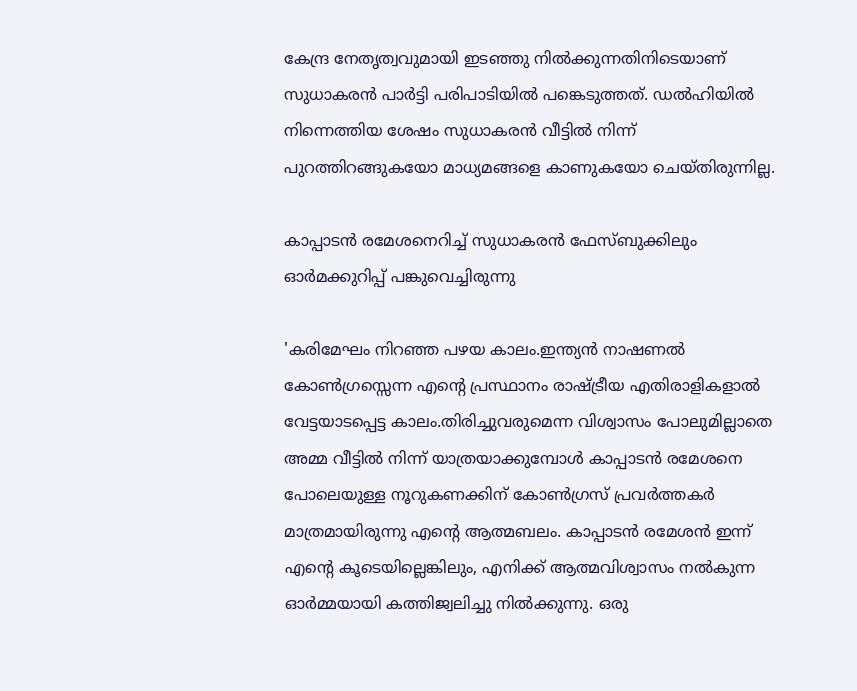കേന്ദ്ര നേതൃത്വവുമായി ഇടഞ്ഞു നിൽക്കുന്നതിനിടെയാണ് സുധാകരൻ പാർട്ടി പരിപാടിയിൽ പങ്കെടുത്തത്. ഡൽഹിയിൽ നിന്നെത്തിയ ശേഷം സുധാകരൻ വീട്ടിൽ നിന്ന് പുറത്തിറങ്ങുകയോ മാധ്യമങ്ങളെ കാണുകയോ ചെയ്തിരുന്നില്ല.

കാപ്പാടൻ രമേശനെറിച്ച് സുധാകരന്‍ ഫേസ്ബുക്കിലും ഓര്‍മക്കുറിപ്പ് പങ്കുവെച്ചിരുന്നു

'കരിമേഘം നിറഞ്ഞ പഴയ കാലം.ഇന്ത്യൻ നാഷണൽ കോൺഗ്രസ്സെന്ന എന്റെ പ്രസ്ഥാനം രാഷ്ട്രീയ എതിരാളികളാൽ വേട്ടയാടപ്പെട്ട കാലം.തിരിച്ചുവരുമെന്ന വിശ്വാസം പോലുമില്ലാതെ അമ്മ വീട്ടിൽ നിന്ന് യാത്രയാക്കുമ്പോൾ കാപ്പാടൻ രമേശനെ പോലെയുള്ള നൂറുകണക്കിന് കോൺഗ്രസ് പ്രവർത്തകർ മാത്രമായിരുന്നു എന്റെ ആത്മബലം. കാപ്പാടൻ രമേശൻ ഇന്ന് എന്റെ കൂടെയില്ലെങ്കിലും, എനിക്ക് ആത്മവിശ്വാസം നല്‍കുന്ന ഓര്‍മ്മയായി കത്തിജ്വലിച്ചു നില്‍ക്കുന്നു. ഒരു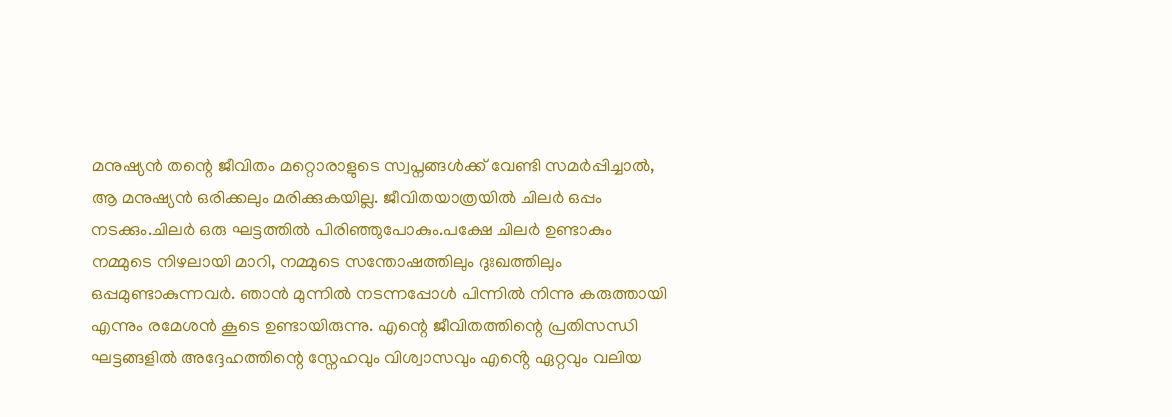മനുഷ്യൻ തന്റെ ജീവിതം മറ്റൊരാളുടെ സ്വപ്നങ്ങൾക്ക് വേണ്ടി സമർപ്പിച്ചാൽ, ആ മനുഷ്യൻ ഒരിക്കലും മരിക്കുകയില്ല. ജീവിതയാത്രയിൽ ചിലർ ഒപ്പം നടക്കും.ചിലർ ഒരു ഘട്ടത്തിൽ പിരിഞ്ഞുപോകും.പക്ഷേ ചിലർ ഉണ്ടാകും നമ്മുടെ നിഴലായി മാറി, നമ്മുടെ സന്തോഷത്തിലും ദുഃഖത്തിലും ഒപ്പമുണ്ടാകുന്നവർ. ഞാൻ മുന്നിൽ നടന്നപ്പോൾ പിന്നിൽ നിന്നു കരുത്തായി എന്നും രമേശന്‍ കൂടെ ഉണ്ടായിരുന്നു. എന്റെ ജീവിതത്തിന്റെ പ്രതിസന്ധി ഘട്ടങ്ങളിൽ അദ്ദേഹത്തിന്റെ സ്നേഹവും വിശ്വാസവും എൻ്റെ ഏറ്റവും വലിയ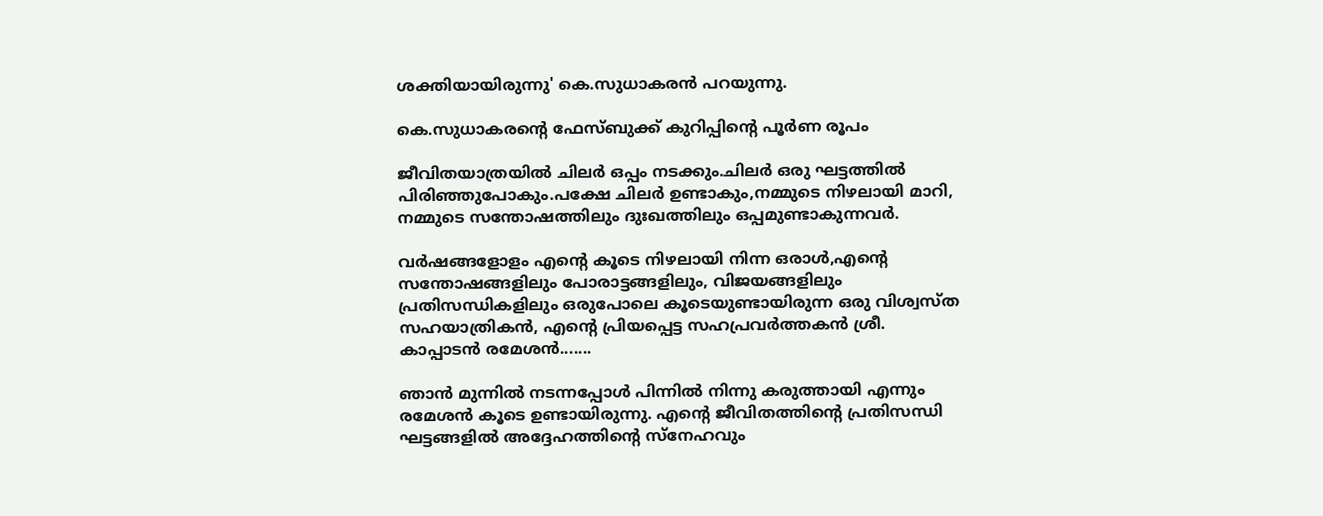ശക്തിയായിരുന്നു' കെ.സുധാകരന്‍ പറയുന്നു.

കെ.സുധാകരന്‍റെ ഫേസ്ബുക്ക് കുറിപ്പിന്‍റെ പൂര്‍ണ രൂപം

ജീവിതയാത്രയിൽ ചിലർ ഒപ്പം നടക്കും.ചിലർ ഒരു ഘട്ടത്തിൽ പിരിഞ്ഞുപോകും.പക്ഷേ ചിലർ ഉണ്ടാകും,നമ്മുടെ നിഴലായി മാറി, നമ്മുടെ സന്തോഷത്തിലും ദുഃഖത്തിലും ഒപ്പമുണ്ടാകുന്നവർ.

വർഷങ്ങളോളം എന്റെ കൂടെ നിഴലായി നിന്ന ഒരാൾ,എന്റെ സന്തോഷങ്ങളിലും പോരാട്ടങ്ങളിലും, വിജയങ്ങളിലും പ്രതിസന്ധികളിലും ഒരുപോലെ കൂടെയുണ്ടായിരുന്ന ഒരു വിശ്വസ്ത സഹയാത്രികൻ, എന്റെ പ്രിയപ്പെട്ട സഹപ്രവർത്തകൻ ശ്രീ. കാപ്പാടൻ രമേശൻ.......

ഞാൻ മുന്നിൽ നടന്നപ്പോൾ പിന്നിൽ നിന്നു കരുത്തായി എന്നും രമേശന്‍ കൂടെ ഉണ്ടായിരുന്നു. എന്റെ ജീവിതത്തിന്റെ പ്രതിസന്ധി ഘട്ടങ്ങളിൽ അദ്ദേഹത്തിന്റെ സ്നേഹവും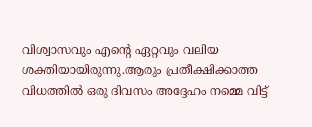വിശ്വാസവും എൻ്റെ ഏറ്റവും വലിയ ശക്തിയായിരുന്നു.ആരും പ്രതീക്ഷിക്കാത്ത വിധത്തിൽ ഒരു ദിവസം അദ്ദേഹം നമ്മെ വിട്ട്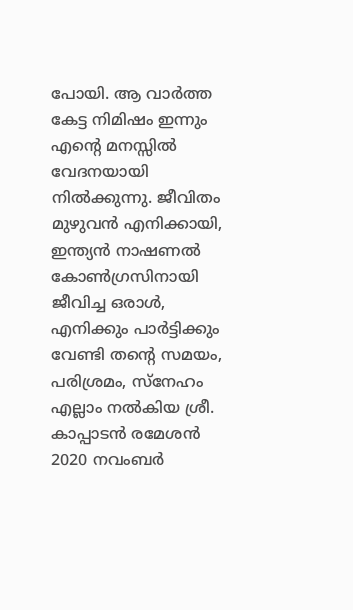പോയി. ആ വാർത്ത കേട്ട നിമിഷം ഇന്നും എന്റെ മനസ്സിൽ വേദനയായി നിൽക്കുന്നു. ജീവിതം മുഴുവൻ എനിക്കായി, ഇന്ത്യൻ നാഷണൽ കോൺഗ്രസിനായി ജീവിച്ച ഒരാൾ, എനിക്കും പാര്‍ട്ടിക്കും വേണ്ടി തന്റെ സമയം, പരിശ്രമം, സ്നേഹം എല്ലാം നൽകിയ ശ്രീ. കാപ്പാടൻ രമേശൻ 2020 നവംബർ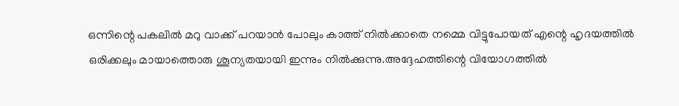ഒന്നിന്റെ പകലിൽ മറു വാക്ക് പറയാൻ പോലും കാത്ത് നിൽക്കാതെ നമ്മെ വിട്ടുപോയത് എന്റെ ഹൃദയത്തിൽ ഒരിക്കലും മായാത്തൊരു ശൂന്യതയായി ഇന്നും നിൽക്കുന്നു.അദ്ദേഹത്തിന്റെ വിയോഗത്തിൽ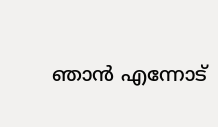ഞാൻ എന്നോട്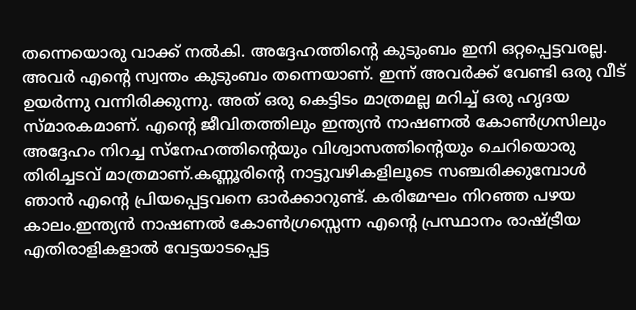തന്നെയൊരു വാക്ക് നൽകി. അദ്ദേഹത്തിന്റെ കുടുംബം ഇനി ഒറ്റപ്പെട്ടവരല്ല. അവർ എന്റെ സ്വന്തം കുടുംബം തന്നെയാണ്. ഇന്ന് അവർക്ക് വേണ്ടി ഒരു വീട് ഉയര്‍ന്നു വന്നിരിക്കുന്നു. അത് ഒരു കെട്ടിടം മാത്രമല്ല മറിച്ച് ഒരു ഹൃദയ സ്മാരകമാണ്. എന്റെ ജീവിതത്തിലും ഇന്ത്യൻ നാഷണൽ കോൺഗ്രസിലും അദ്ദേഹം നിറച്ച സ്നേഹത്തിന്റെയും വിശ്വാസത്തിന്റെയും ചെറിയൊരു തിരിച്ചടവ് മാത്രമാണ്.കണ്ണൂരിന്റെ നാട്ടുവഴികളിലൂടെ സഞ്ചരിക്കുമ്പോൾ ഞാൻ എന്റെ പ്രിയപ്പെട്ടവനെ ഓർക്കാറുണ്ട്. കരിമേഘം നിറഞ്ഞ പഴയ കാലം.ഇന്ത്യൻ നാഷണൽ കോൺഗ്രസ്സെന്ന എന്റെ പ്രസ്ഥാനം രാഷ്ട്രീയ എതിരാളികളാൽ വേട്ടയാടപ്പെട്ട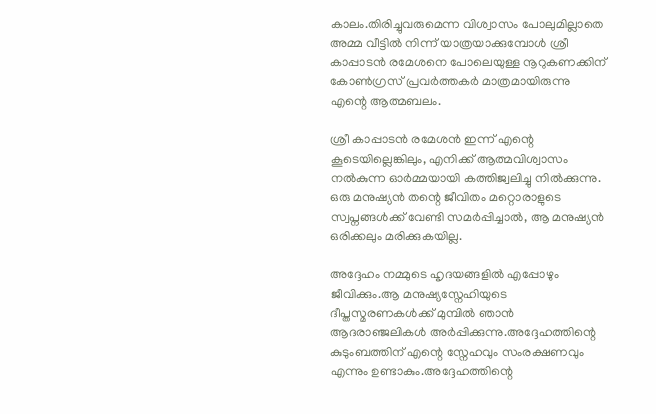കാലം.തിരിച്ചുവരുമെന്ന വിശ്വാസം പോലുമില്ലാതെ അമ്മ വീട്ടിൽ നിന്ന് യാത്രയാക്കുമ്പോൾ ശ്രീ കാപ്പാടൻ രമേശനെ പോലെയുള്ള നൂറുകണക്കിന് കോൺഗ്രസ് പ്രവർത്തകർ മാത്രമായിരുന്നു എന്റെ ആത്മബലം.

ശ്രീ കാപ്പാടൻ രമേശൻ ഇന്ന് എന്റെ കൂടെയില്ലെങ്കിലും, എനിക്ക് ആത്മവിശ്വാസം നല്‍കുന്ന ഓര്‍മ്മയായി കത്തിജ്വലിച്ചു നില്‍ക്കുന്നു. ഒരു മനുഷ്യൻ തന്റെ ജീവിതം മറ്റൊരാളുടെ സ്വപ്നങ്ങൾക്ക് വേണ്ടി സമർപ്പിച്ചാൽ, ആ മനുഷ്യൻ ഒരിക്കലും മരിക്കുകയില്ല.

അദ്ദേഹം നമ്മുടെ ഹൃദയങ്ങളിൽ എപ്പോഴും ജീവിക്കും.ആ മനുഷ്യസ്നേഹിയുടെ ദീപ്തസ്മരണകൾക്ക് മുമ്പിൽ ഞാൻ ആദരാഞ്ജലികൾ അർപ്പിക്കുന്നു.അദ്ദേഹത്തിന്റെ കുടുംബത്തിന് എന്റെ സ്നേഹവും സംരക്ഷണവും എന്നും ഉണ്ടാകും.അദ്ദേഹത്തിന്റെ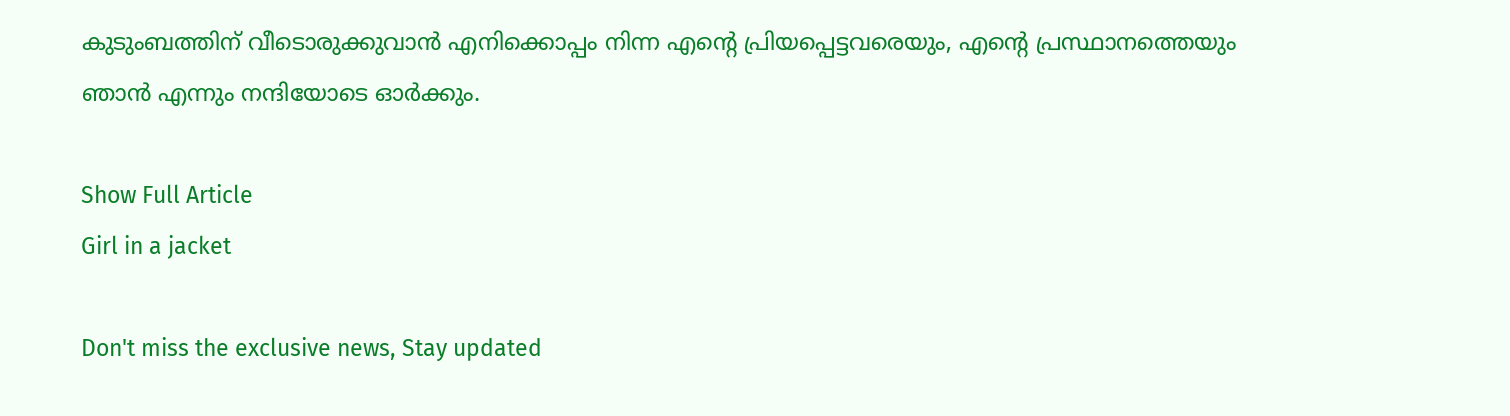കുടുംബത്തിന് വീടൊരുക്കുവാൻ എനിക്കൊപ്പം നിന്ന എന്റെ പ്രിയപ്പെട്ടവരെയും, എന്റെ പ്രസ്ഥാനത്തെയും ഞാൻ എന്നും നന്ദിയോടെ ഓർക്കും.

Show Full Article
Girl in a jacket

Don't miss the exclusive news, Stay updated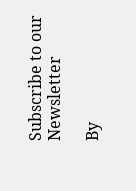Subscribe to our Newsletter

By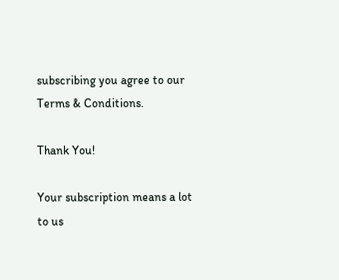subscribing you agree to our Terms & Conditions.

Thank You!

Your subscription means a lot to us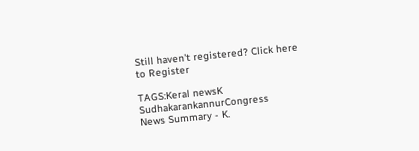Still haven't registered? Click here to Register

TAGS:Keral newsK SudhakarankannurCongress
News Summary - K.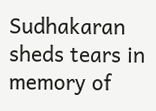Sudhakaran sheds tears in memory of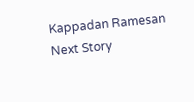Kappadan Ramesan
Next Story